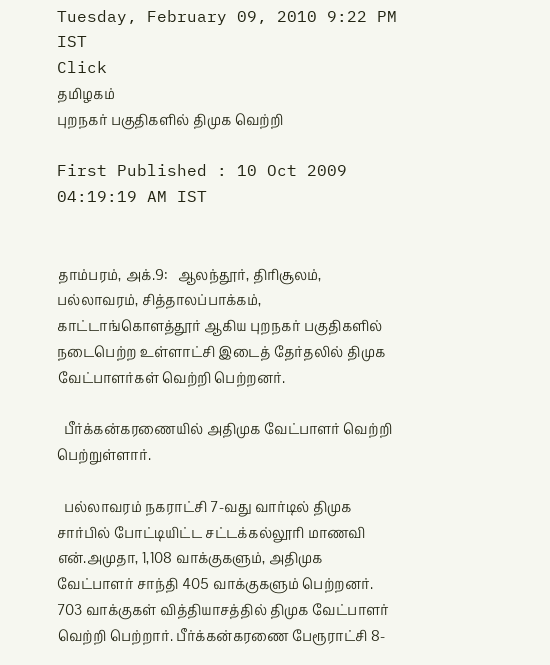Tuesday, February 09, 2010 9:22 PM IST
Click
தமிழகம்
புறநகர் பகுதிகளில் திமுக வெற்றி

First Published : 10 Oct 2009 04:19:19 AM IST


தாம்பரம், அக்.9:   ஆலந்தூர், திரிசூலம், பல்லாவரம், சித்தாலப்பாக்கம், காட்டாங்கொளத்தூர் ஆகிய புறநகர் பகுதிகளில் நடைபெற்ற உள்ளாட்சி இடைத் தேர்தலில் திமுக வேட்பாளர்கள் வெற்றி பெற்றனர்.

  பீர்க்கன்கரணையில் அதிமுக வேட்பாளர் வெற்றி பெற்றுள்ளார்.

  பல்லாவரம் நகராட்சி 7-வது வார்டில் திமுக சார்பில் போட்டியிட்ட சட்டக்கல்லூரி மாணவி என்.அமுதா, 1,108 வாக்குகளும், அதிமுக வேட்பாளர் சாந்தி 405 வாக்குகளும் பெற்றனர். 703 வாக்குகள் வித்தியாசத்தில் திமுக வேட்பாளர் வெற்றி பெற்றார். பீர்க்கன்கரணை பேரூராட்சி 8-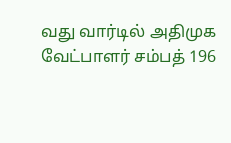வது வார்டில் அதிமுக வேட்பாளர் சம்பத் 196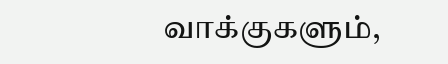வாக்குகளும்,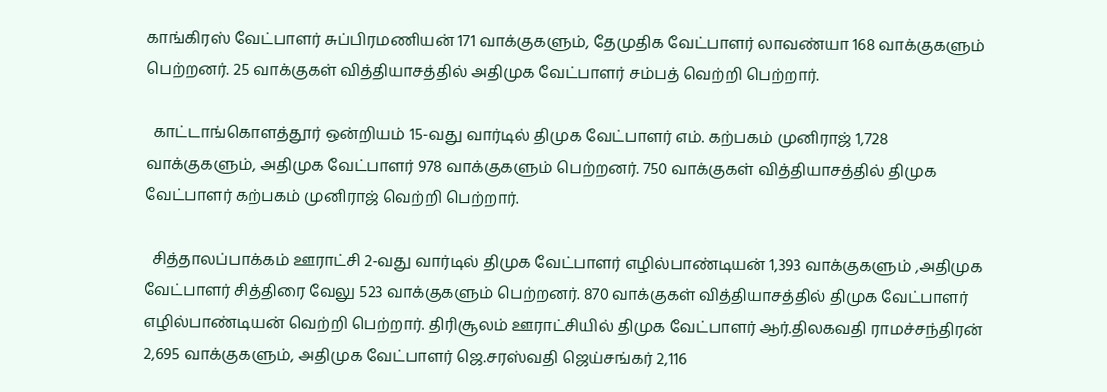காங்கிரஸ் வேட்பாளர் சுப்பிரமணியன் 171 வாக்குகளும், தேமுதிக வேட்பாளர் லாவண்யா 168 வாக்குகளும் பெற்றனர். 25 வாக்குகள் வித்தியாசத்தில் அதிமுக வேட்பாளர் சம்பத் வெற்றி பெற்றார்.

  காட்டாங்கொளத்தூர் ஒன்றியம் 15-வது வார்டில் திமுக வேட்பாளர் எம். கற்பகம் முனிராஜ் 1,728 வாக்குகளும், அதிமுக வேட்பாளர் 978 வாக்குகளும் பெற்றனர். 750 வாக்குகள் வித்தியாசத்தில் திமுக வேட்பாளர் கற்பகம் முனிராஜ் வெற்றி பெற்றார்.

  சித்தாலப்பாக்கம் ஊராட்சி 2-வது வார்டில் திமுக வேட்பாளர் எழில்பாண்டியன் 1,393 வாக்குகளும் ,அதிமுக வேட்பாளர் சித்திரை வேலு 523 வாக்குகளும் பெற்றனர். 870 வாக்குகள் வித்தியாசத்தில் திமுக வேட்பாளர் எழில்பாண்டியன் வெற்றி பெற்றார். திரிசூலம் ஊராட்சியில் திமுக வேட்பாளர் ஆர்.திலகவதி ராமச்சந்திரன் 2,695 வாக்குகளும், அதிமுக வேட்பாளர் ஜெ.சரஸ்வதி ஜெய்சங்கர் 2,116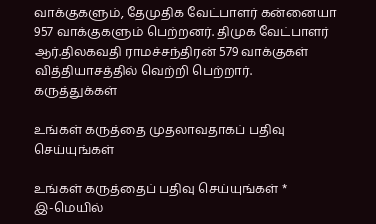வாக்குகளும், தேமுதிக வேட்பாளர் கன்னையா 957 வாக்குகளும் பெற்றனர். திமுக வேட்பாளர் ஆர்.திலகவதி ராமச்சந்திரன் 579 வாக்குகள் வித்தியாசத்தில் வெற்றி பெற்றார்.
கருத்துக்கள்

உங்கள் கருத்தை முதலாவதாகப் பதிவு செய்யுங்கள்

உங்கள் கருத்தைப் பதிவு செய்யுங்கள் *
இ-மெயில்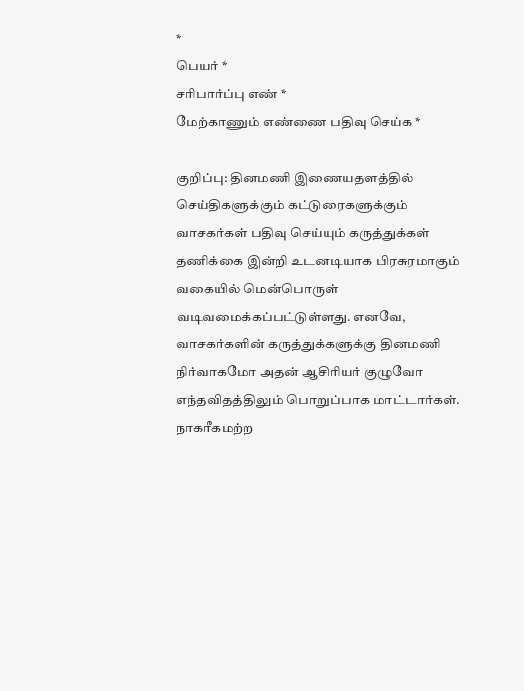*
பெயர் *
சரிபார்ப்பு எண் *
மேற்காணும் எண்ணை பதிவு செய்க *

குறிப்பு: தினமணி இணையதளத்தில் செய்திகளுக்கும் கட்டுரைகளுக்கும் வாசகர்கள் பதிவு செய்யும் கருத்துக்கள் தணிக்கை இன்றி உடனடியாக பிரசுரமாகும் வகையில் மென்பொருள் வடிவமைக்கப்பட்டுள்ளது. எனவே, வாசகர்களின் கருத்துக்களுக்கு தினமணி நிர்வாகமோ அதன் ஆசிரியர் குழுவோ எந்தவிதத்திலும் பொறுப்பாக மாட்டார்கள். நாகரீகமற்ற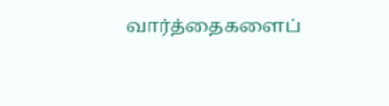வார்த்தைகளைப்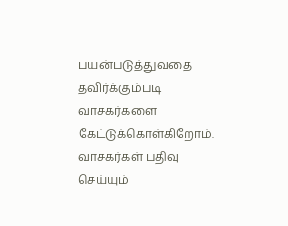பயன்படுத்துவதை தவிர்க்கும்படி வாசகர்களை கேட்டுக்கொள்கிறோம். வாசகர்கள் பதிவு செய்யும்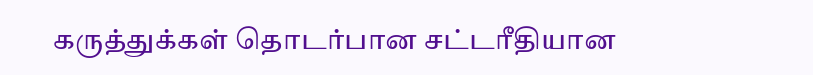கருத்துக்கள் தொடர்பான சட்டரீதியான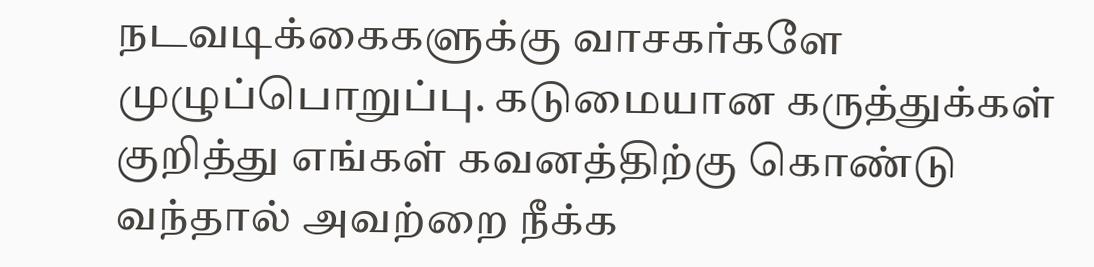நடவடிக்கைகளுக்கு வாசகர்களே முழுப்பொறுப்பு. கடுமையான கருத்துக்கள் குறித்து எங்கள் கவனத்திற்கு கொண்டு வந்தால் அவற்றை நீக்க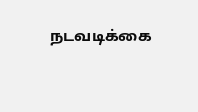நடவடிக்கை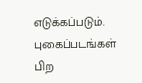எடுக்கப்படும்.
புகைப்படங்கள்
பிற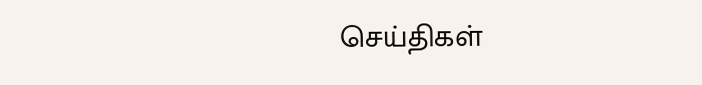செய்திகள்